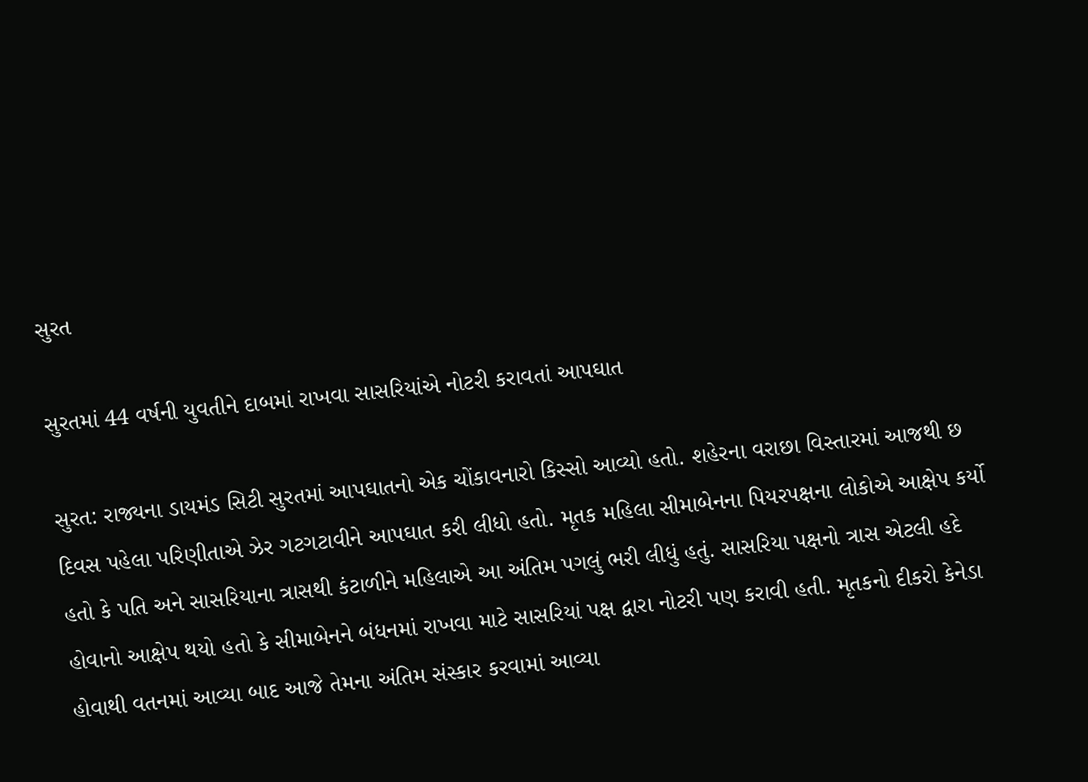સુરત

સુરતમાં 44 વર્ષની યુવતીને દાબમાં રાખવા સાસરિયાંએ નોટરી કરાવતાં આપઘાત

સુરત: રાજ્યના ડાયમંડ સિટી સુરતમાં આપઘાતનો એક ચોંકાવનારો કિસ્સો આવ્યો હતો. શહેરના વરાછા વિસ્તારમાં આજથી છ દિવસ પહેલા પરિણીતાએ ઝેર ગટગટાવીને આપઘાત કરી લીધો હતો. મૃતક મહિલા સીમાબેનના પિયરપક્ષના લોકોએ આક્ષેપ કર્યો હતો કે પતિ અને સાસરિયાના ત્રાસથી કંટાળીને મહિલાએ આ અંતિમ પગલું ભરી લીધું હતું. સાસરિયા પક્ષનો ત્રાસ એટલી હદે હોવાનો આક્ષેપ થયો હતો કે સીમાબેનને બંધનમાં રાખવા માટે સાસરિયાં પક્ષ દ્વારા નોટરી પણ કરાવી હતી. મૃતકનો દીકરો કેનેડા હોવાથી વતનમાં આવ્યા બાદ આજે તેમના અંતિમ સંસ્કાર કરવામાં આવ્યા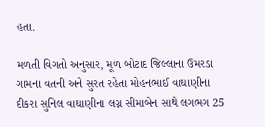હતા.

મળતી વિગતો અનુસાર, મૂળ બોટાદ જિલ્લાના ઉમરડા ગામના વતની અને સુરત રહેતા મોહનભાઈ વાઘાણીના દીકરા સુનિલ વાઘાણીના લગ્ન સીમાબેન સાથે લગભગ 25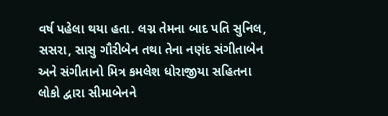વર્ષ પહેલા થયા હતા. લગ્ન તેમના બાદ પતિ સુનિલ, સસરા, સાસુ ગૌરીબેન તથા તેના નણંદ સંગીતાબેન અને સંગીતાનો મિત્ર કમલેશ ધોરાજીયા સહિતના લોકો દ્વારા સીમાબેનને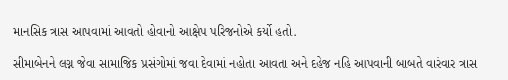માનસિક ત્રાસ આપવામાં આવતો હોવાનો આક્ષેપ પરિજનોએ કર્યો હતો.

સીમાબેનને લગ્ન જેવા સામાજિક પ્રસંગોમાં જવા દેવામાં નહોતા આવતા અને દહેજ નહિ આપવાની બાબતે વારંવાર ત્રાસ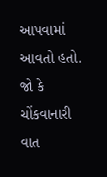આપવામાં આવતો હતો. જો કે ચોંકવાનારી વાત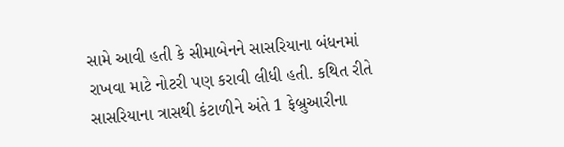સામે આવી હતી કે સીમાબેનને સાસરિયાના બંધનમાં રાખવા માટે નોટરી પણ કરાવી લીધી હતી. કથિત રીતે સાસરિયાના ત્રાસથી કંટાળીને અંતે 1 ફેબ્રુઆરીના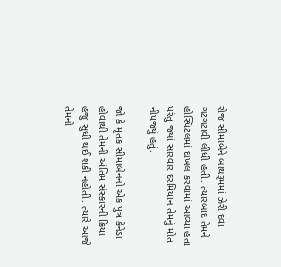રોજ સીમાબેને બાથરૂમમાં ઝેરી દવા ગટગટાવી લીધી હતી. ત્યારબાદ તેમને હોસ્પિટલમાં દાખલ કરવામાં આવ્યા હતા પરંતુ જ્યાં સારવાર દરમિયાન તેમનું મોત નીપજ્યું હતું.

જો કે મૃતક સીમાબેનનો એક પુત્ર કેનેડા હોવાથી તેમની અંતિમ સંસ્કારની ક્રિયા હજુ સુધી થઈ શકી નહોતી. ત્યારે આજે તેમનો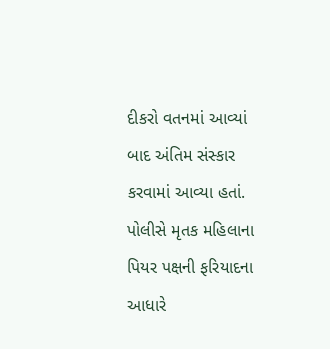દીકરો વતનમાં આવ્યાં બાદ અંતિમ સંસ્કાર કરવામાં આવ્યા હતાં. પોલીસે મૃતક મહિલાના પિયર પક્ષની ફરિયાદના આધારે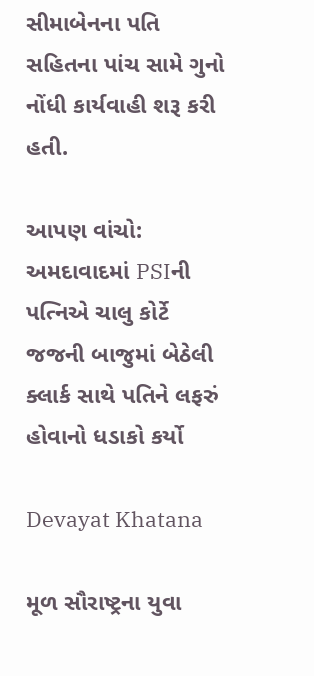સીમાબેનના પતિ સહિતના પાંચ સામે ગુનો નોંધી કાર્યવાહી શરૂ કરી હતી.

આપણ વાંચો:  અમદાવાદમાં PSIની પત્નિએ ચાલુ કોર્ટે જજની બાજુમાં બેઠેલી ક્લાર્ક સાથે પતિને લફરું હોવાનો ધડાકો કર્યો

Devayat Khatana

મૂળ સૌરાષ્ટ્રના યુવા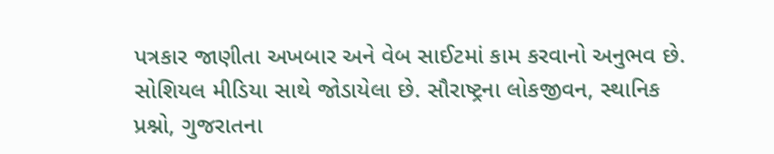પત્રકાર જાણીતા અખબાર અને વેબ સાઈટમાં કામ કરવાનો અનુભવ છે. સોશિયલ મીડિયા સાથે જોડાયેલા છે. સૌરાષ્ટ્રના લોકજીવન, સ્થાનિક પ્રશ્નો, ગુજરાતના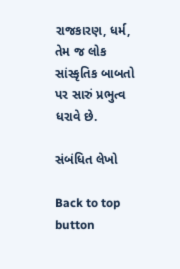રાજકારણ, ધર્મ, તેમ જ લોક સાંસ્કૃતિક બાબતો પર સારું પ્રભુત્વ ધરાવે છે.

સંબંધિત લેખો

Back to top button